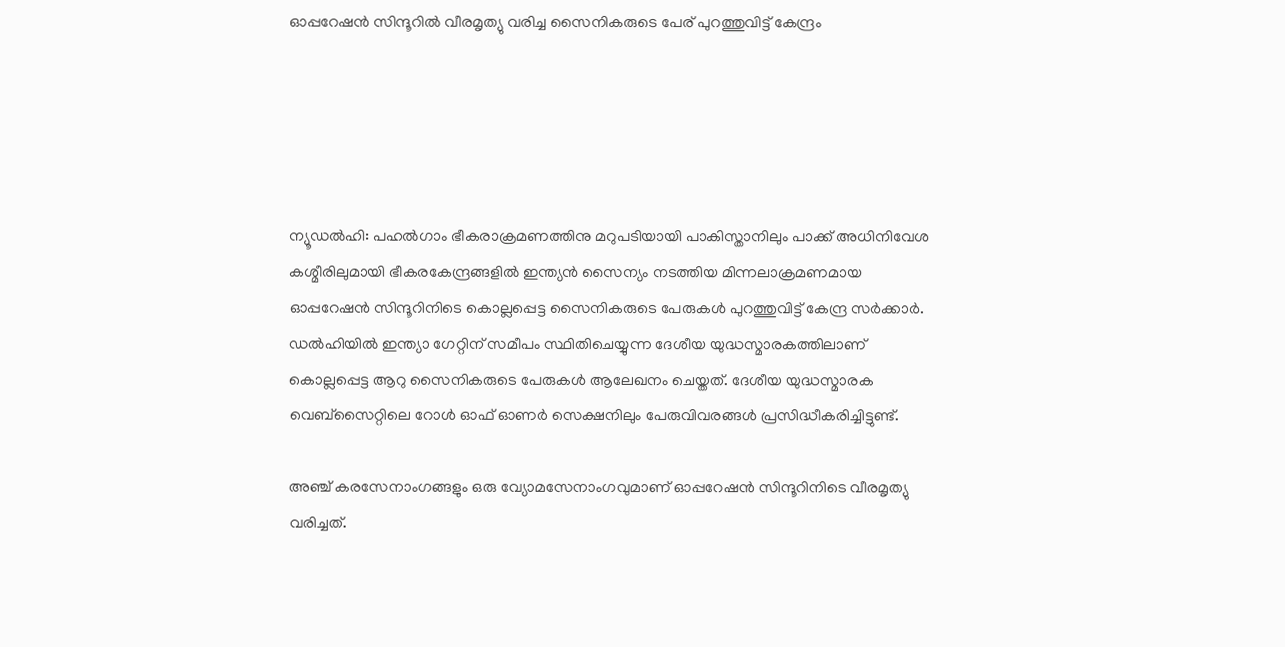ഓപ്പറേഷന്‍ സിന്ദൂറില്‍ വീരമൃത്യു വരിച്ച സൈനികരുടെ പേര് പുറത്തുവിട്ട് കേന്ദ്രം





ന്യൂഡല്‍ഹി: പഹല്‍ഗാം ഭീകരാക്രമണത്തിനു മറുപടിയായി പാകിസ്താനിലും പാക്ക് അധിനിവേശ കശ്മീരിലുമായി ഭീകരകേന്ദ്രങ്ങളില്‍ ഇന്ത്യന്‍ സൈന്യം നടത്തിയ മിന്നലാക്രമണമായ ഓപ്പറേഷന്‍ സിന്ദൂറിനിടെ കൊല്ലപ്പെട്ട സൈനികരുടെ പേരുകള്‍ പുറത്തുവിട്ട് കേന്ദ്ര സര്‍ക്കാര്‍. ഡല്‍ഹിയില്‍ ഇന്ത്യാ ഗേറ്റിന് സമീപം സ്ഥിതിചെയ്യുന്ന ദേശീയ യുദ്ധസ്മാരകത്തിലാണ് കൊല്ലപ്പെട്ട ആറു സൈനികരുടെ പേരുകള്‍ ആലേഖനം ചെയ്തത്. ദേശീയ യുദ്ധസ്മാരക വെബ്‌സൈറ്റിലെ റോള്‍ ഓഫ് ഓണര്‍ സെക്ഷനിലും പേരുവിവരങ്ങള്‍ പ്രസിദ്ധീകരിച്ചിട്ടുണ്ട്.

അഞ്ച് കരസേനാംഗങ്ങളും ഒരു വ്യോമസേനാംഗവുമാണ് ഓപ്പറേഷന്‍ സിന്ദൂറിനിടെ വീരമൃത്യു വരിച്ചത്.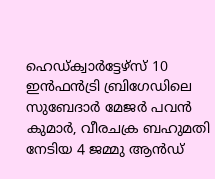ഹെഡ്ക്വാര്‍ട്ടേഴ്‌സ് 10 ഇന്‍ഫന്‍ട്രി ബ്രിഗേഡിലെ സുബേദാര്‍ മേജര്‍ പവന്‍ കുമാര്‍, വീരചക്ര ബഹുമതി നേടിയ 4 ജമ്മു ആന്‍ഡ്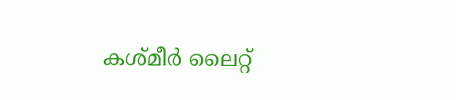കശ്മീര്‍ ലൈറ്റ്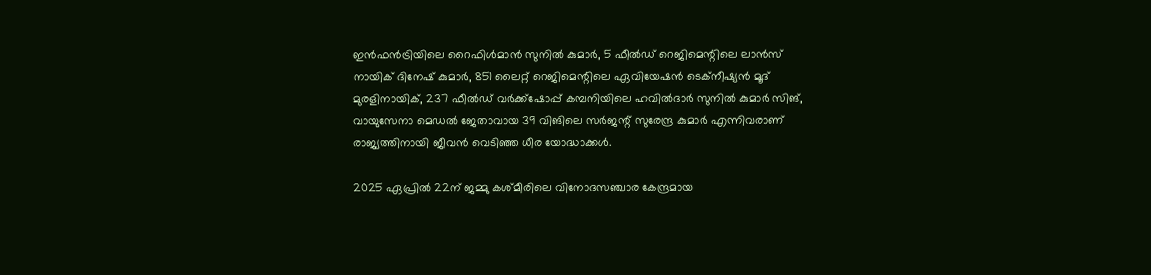ഇന്‍ഫന്‍ട്രിയിലെ റൈഫിള്‍മാന്‍ സുനില്‍ കുമാര്‍, 5 ഫീല്‍ഡ് റെജിമെന്റിലെ ലാന്‍സ് നായിക് ദിനേഷ് കുമാര്‍, 851 ലൈറ്റ് റെജിമെന്റിലെ ഏവിയേഷന്‍ ടെക്‌നീഷ്യന്‍ മൂദ് മുരളിനായിക്, 237 ഫീല്‍ഡ് വര്‍ക്ക്‌ഷോപ്പ് കമ്പനിയിലെ ഹവില്‍ദാര്‍ സുനില്‍ കുമാര്‍ സിങ്, വായുസേനാ മെഡല്‍ ജേതാവായ 39 വിങിലെ സര്‍ജന്റ് സുരേന്ദ്ര കുമാര്‍ എന്നിവരാണ് രാജ്യത്തിനായി ജീവന്‍ വെടിഞ്ഞ ധീര യോദ്ധാക്കള്‍.

2025 ഏപ്രില്‍ 22ന് ജമ്മു കശ്മീരിലെ വിനോദസഞ്ചാര കേന്ദ്രമായ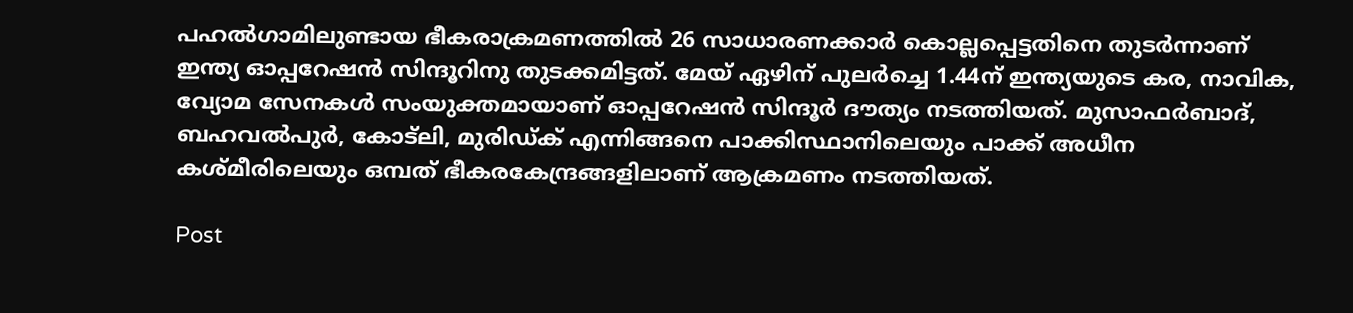പഹല്‍ഗാമിലുണ്ടായ ഭീകരാക്രമണത്തില്‍ 26 സാധാരണക്കാര്‍ കൊല്ലപ്പെട്ടതിനെ തുടര്‍ന്നാണ് ഇന്ത്യ ഓപ്പറേഷന്‍ സിന്ദൂറിനു തുടക്കമിട്ടത്. മേയ് ഏഴിന് പുലര്‍ച്ചെ 1.44ന് ഇന്ത്യയുടെ കര, നാവിക, വ്യോമ സേനകള്‍ സംയുക്തമായാണ് ഓപ്പറേഷന്‍ സിന്ദൂര്‍ ദൗത്യം നടത്തിയത്. മുസാഫര്‍ബാദ്, ബഹവല്‍പുര്‍, കോട്ലി, മുരിഡ്ക് എന്നിങ്ങനെ പാക്കിസ്ഥാനിലെയും പാക്ക് അധീന കശ്മീരിലെയും ഒമ്പത് ഭീകരകേന്ദ്രങ്ങളിലാണ് ആക്രമണം നടത്തിയത്.

Post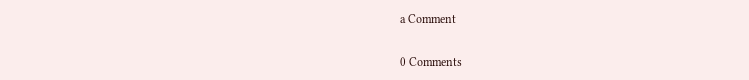a Comment

0 Comments